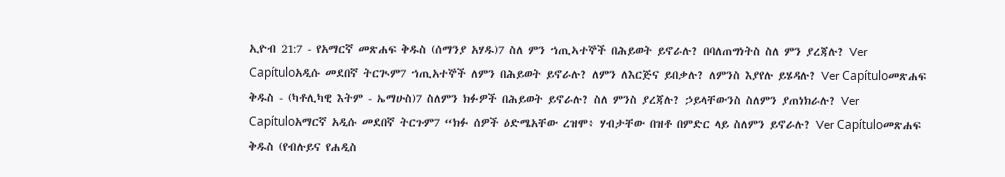ኢዮብ 21:7 - የአማርኛ መጽሐፍ ቅዱስ (ሰማንያ አሃዱ)7 ስለ ምን ኀጢኣተኞች በሕይወት ይኖራሉ? በባለጠግነትስ ስለ ምን ያረጃሉ? Ver Capítuloአዲሱ መደበኛ ትርጒም7 ኀጢአተኞች ለምን በሕይወት ይኖራሉ? ለምን ለእርጅና ይበቃሉ? ለምንስ እያየሉ ይሄዳሉ? Ver Capítuloመጽሐፍ ቅዱስ - (ካቶሊካዊ እትም - ኤማሁስ)7 ስለምን ክፉዎች በሕይወት ይኖራሉ? ስለ ምንስ ያረጃሉ? ኃይላቸውንስ ስለምን ያጠነክራሉ? Ver Capítuloአማርኛ አዲሱ መደበኛ ትርጉም7 “ክፉ ሰዎች ዕድሜአቸው ረዝሞ፥ ሃብታቸው በዝቶ በምድር ላይ ስለምን ይኖራሉ? Ver Capítuloመጽሐፍ ቅዱስ (የብሉይና የሐዲስ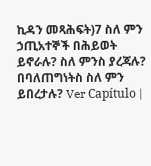ኪዳን መጻሕፍት)7 ስለ ምን ኃጢአተኞች በሕይወት ይኖራሉ? ስለ ምንስ ያረጃሉ? በባለጠግነትስ ስለ ምን ይበረታሉ? Ver Capítulo |